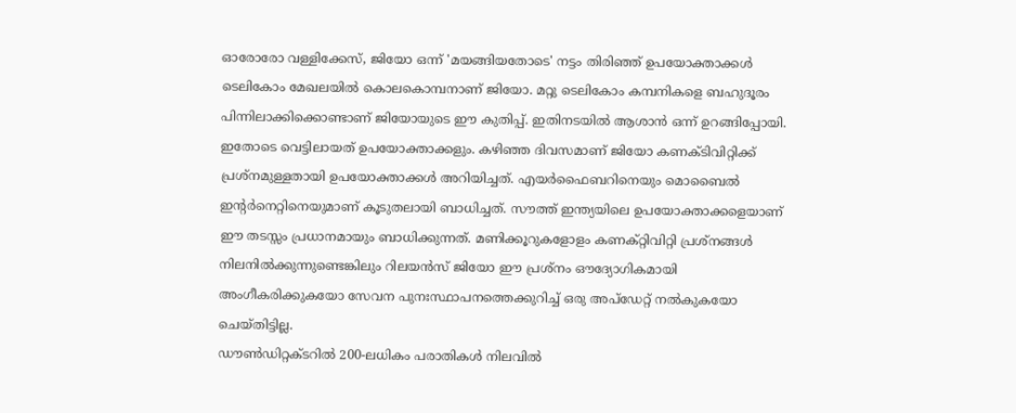ഓരോരോ വള്ളിക്കേസ്, ജിയോ ഒന്ന് 'മയങ്ങിയതോടെ' നട്ടം തിരിഞ്ഞ് ഉപയോക്താക്കൾ
ടെലികോം മേഖലയിൽ കൊലകൊമ്പനാണ് ജിയോ. മറ്റു ടെലികോം കമ്പനികളെ ബഹുദൂരം പിന്നിലാക്കിക്കൊണ്ടാണ് ജിയോയുടെ ഈ കുതിപ്പ്. ഇതിനടയിൽ ആശാൻ ഒന്ന് ഉറങ്ങിപ്പോയി. ഇതോടെ വെട്ടിലായത് ഉപയോക്താക്കളും. കഴിഞ്ഞ ദിവസമാണ് ജിയോ കണക്ടിവിറ്റിക്ക് പ്രശ്നമുള്ളതായി ഉപയോക്താക്കൾ അറിയിച്ചത്. എയർഫൈബറിനെയും മൊബൈൽ ഇന്റർനെറ്റിനെയുമാണ് കൂടുതലായി ബാധിച്ചത്. സൗത്ത് ഇന്ത്യയിലെ ഉപയോക്താക്കളെയാണ് ഈ തടസ്സം പ്രധാനമായും ബാധിക്കുന്നത്. മണിക്കൂറുകളോളം കണക്റ്റിവിറ്റി പ്രശ്നങ്ങൾ നിലനിൽക്കുന്നുണ്ടെങ്കിലും റിലയൻസ് ജിയോ ഈ പ്രശ്നം ഔദ്യോഗികമായി അംഗീകരിക്കുകയോ സേവന പുനഃസ്ഥാപനത്തെക്കുറിച്ച് ഒരു അപ്ഡേറ്റ് നൽകുകയോ ചെയ്തിട്ടില്ല.
ഡൗൺഡിറ്റക്ടറിൽ 200-ലധികം പരാതികൾ നിലവിൽ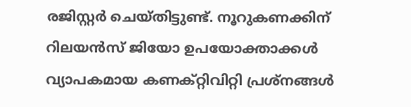രജിസ്റ്റർ ചെയ്തിട്ടുണ്ട്. നൂറുകണക്കിന് റിലയൻസ് ജിയോ ഉപയോക്താക്കൾ വ്യാപകമായ കണക്റ്റിവിറ്റി പ്രശ്നങ്ങൾ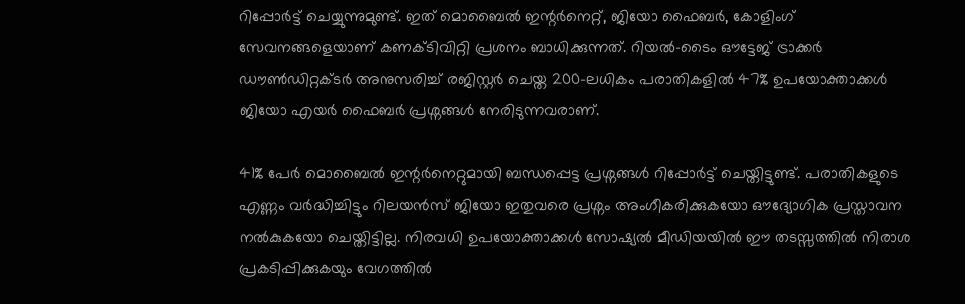റിപ്പോർട്ട് ചെയ്യുന്നുമുണ്ട്. ഇത് മൊബൈൽ ഇന്റർനെറ്റ്, ജിയോ ഫൈബർ, കോളിംഗ് സേവനങ്ങളെയാണ് കണക്ടിവിറ്റി പ്രശനം ബാധിക്കുന്നത്. റിയൽ-ടൈം ഔട്ടേജ് ട്രാക്കർ ഡൗൺഡിറ്റക്ടർ അനുസരിച്ച് രജിസ്റ്റർ ചെയ്ത 200-ലധികം പരാതികളിൽ 47% ഉപയോക്താക്കൾ ജിയോ എയർ ഫൈബർ പ്രശ്നങ്ങൾ നേരിടുന്നവരാണ്.

41% പേർ മൊബൈൽ ഇന്റർനെറ്റുമായി ബന്ധപ്പെട്ട പ്രശ്നങ്ങൾ റിപ്പോർട്ട് ചെയ്തിട്ടുണ്ട്. പരാതികളുടെ എണ്ണം വർദ്ധിച്ചിട്ടും റിലയൻസ് ജിയോ ഇതുവരെ പ്രശ്നം അംഗീകരിക്കുകയോ ഔദ്യോഗിക പ്രസ്താവന നൽകുകയോ ചെയ്തിട്ടില്ല. നിരവധി ഉപയോക്താക്കൾ സോഷ്യൽ മീഡിയയിൽ ഈ തടസ്സത്തിൽ നിരാശ പ്രകടിപ്പിക്കുകയും വേഗത്തിൽ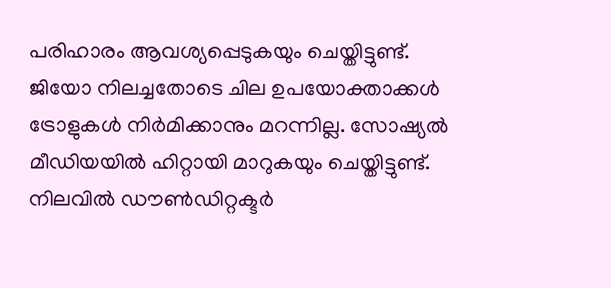പരിഹാരം ആവശ്യപ്പെടുകയും ചെയ്തിട്ടുണ്ട്.
ജിയോ നിലച്ചതോടെ ചില ഉപയോക്താക്കൾ ട്രോളുകൾ നിർമിക്കാനും മറന്നില്ല. സോഷ്യൽ മീഡിയയിൽ ഹിറ്റായി മാറുകയും ചെയ്തിട്ടുണ്ട്. നിലവിൽ ഡൗൺഡിറ്റക്ടർ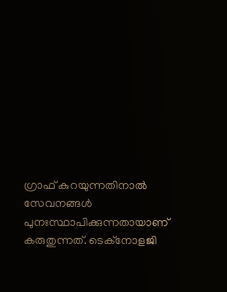ഗ്രാഫ് കുറയുന്നതിനാൽ സേവനങ്ങൾ പുനഃസ്ഥാപിക്കുന്നതായാണ് കരുതുന്നത്. ടെക്നോളജി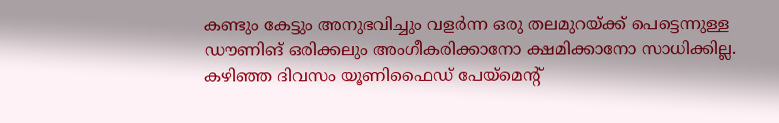കണ്ടും കേട്ടും അനുഭവിച്ചും വളർന്ന ഒരു തലമുറയ്ക്ക് പെട്ടെന്നുള്ള ഡൗണിങ് ഒരിക്കലും അംഗീകരിക്കാനോ ക്ഷമിക്കാനോ സാധിക്കില്ല.
കഴിഞ്ഞ ദിവസം യൂണിഫൈഡ് പേയ്മെന്റ്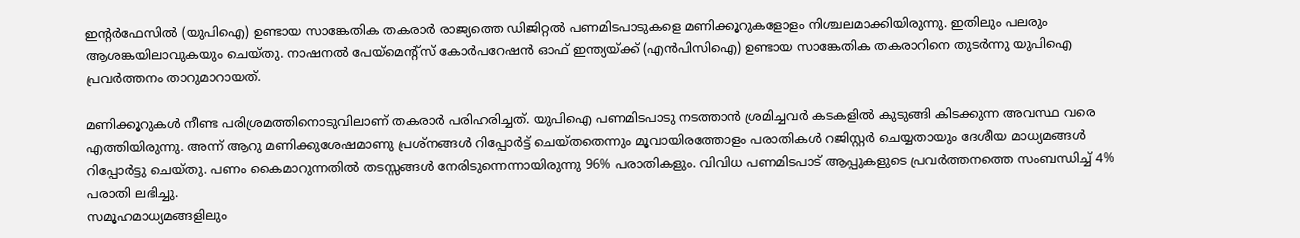ഇന്റർഫേസിൽ (യുപിഐ) ഉണ്ടായ സാങ്കേതിക തകരാർ രാജ്യത്തെ ഡിജിറ്റൽ പണമിടപാടുകളെ മണിക്കൂറുകളോളം നിശ്ചലമാക്കിയിരുന്നു. ഇതിലും പലരും ആശങ്കയിലാവുകയും ചെയ്തു. നാഷനൽ പേയ്മെന്റ്സ് കോർപറേഷൻ ഓഫ് ഇന്ത്യയ്ക്ക് (എൻപിസിഐ) ഉണ്ടായ സാങ്കേതിക തകരാറിനെ തുടർന്നു യുപിഐ പ്രവർത്തനം താറുമാറായത്.

മണിക്കൂറുകൾ നീണ്ട പരിശ്രമത്തിനൊടുവിലാണ് തകരാർ പരിഹരിച്ചത്. യുപിഐ പണമിടപാടു നടത്താൻ ശ്രമിച്ചവർ കടകളിൽ കുടുങ്ങി കിടക്കുന്ന അവസ്ഥ വരെ എത്തിയിരുന്നു. അന്ന് ആറു മണിക്കുശേഷമാണു പ്രശ്നങ്ങൾ റിപ്പോർട്ട് ചെയ്തതെന്നും മൂവായിരത്തോളം പരാതികൾ റജിസ്റ്റർ ചെയ്യതായും ദേശീയ മാധ്യമങ്ങൾ റിപ്പോർട്ടു ചെയ്തു. പണം കൈമാറുന്നതിൽ തടസ്സങ്ങൾ നേരിടുന്നെന്നായിരുന്നു 96% പരാതികളും. വിവിധ പണമിടപാട് ആപ്പുകളുടെ പ്രവർത്തനത്തെ സംബന്ധിച്ച് 4% പരാതി ലഭിച്ചു.
സമൂഹമാധ്യമങ്ങളിലും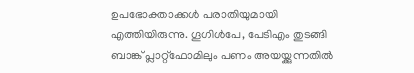ഉപഭോക്താക്കൾ പരാതിയുമായി എത്തിയിരുന്നു. ഗൂഗിൾപേ, പേടിഎം തുടങ്ങി ബാങ്ക് പ്ലാറ്റ്ഫോമിലും പണം അയയ്ക്കുന്നതിൽ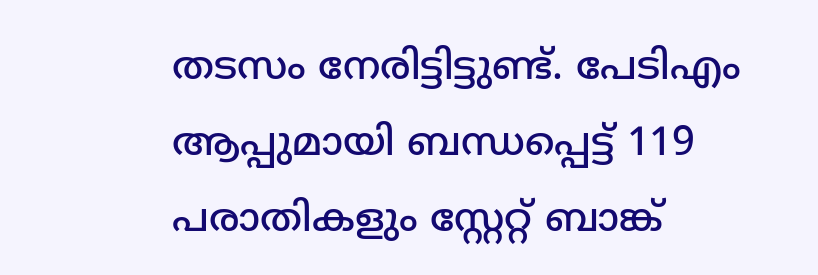തടസം നേരിട്ടിട്ടുണ്ട്. പേടിഎം ആപ്പുമായി ബന്ധപ്പെട്ട് 119 പരാതികളും സ്റ്റേറ്റ് ബാങ്ക്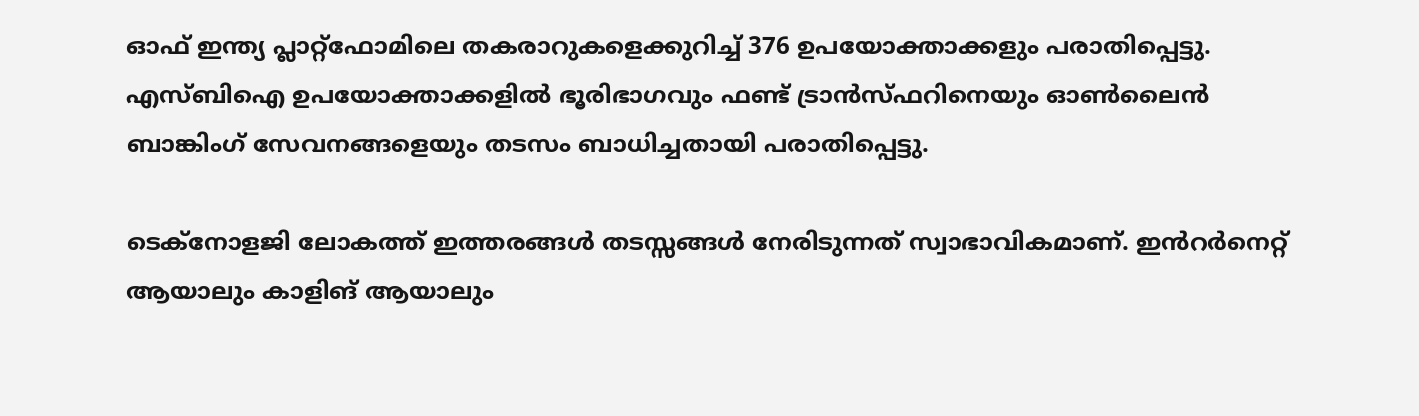ഓഫ് ഇന്ത്യ പ്ലാറ്റ്ഫോമിലെ തകരാറുകളെക്കുറിച്ച് 376 ഉപയോക്താക്കളും പരാതിപ്പെട്ടു. എസ്ബിഐ ഉപയോക്താക്കളിൽ ഭൂരിഭാഗവും ഫണ്ട് ട്രാൻസ്ഫറിനെയും ഓൺലൈൻ ബാങ്കിംഗ് സേവനങ്ങളെയും തടസം ബാധിച്ചതായി പരാതിപ്പെട്ടു.

ടെക്നോളജി ലോകത്ത് ഇത്തരങ്ങൾ തടസ്സങ്ങൾ നേരിടുന്നത് സ്വാഭാവികമാണ്. ഇൻറർനെറ്റ് ആയാലും കാളിങ് ആയാലും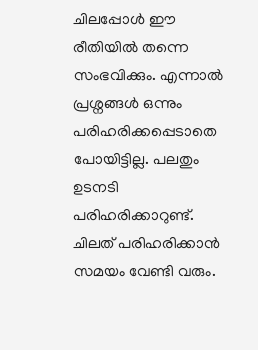ചിലപ്പോൾ ഈ രീതിയിൽ തന്നെ സംഭവിക്കും. എന്നാൽ പ്രശ്നങ്ങൾ ഒന്നും പരിഹരിക്കപ്പെടാതെ പോയിട്ടില്ല. പലതും ഉടനടി പരിഹരിക്കാറുണ്ട്. ചിലത് പരിഹരിക്കാൻ സമയം വേണ്ടി വരും.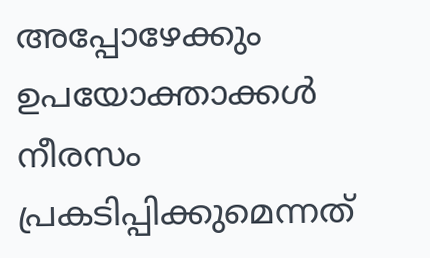അപ്പോഴേക്കും ഉപയോക്താക്കൾ നീരസം പ്രകടിപ്പിക്കുമെന്നത്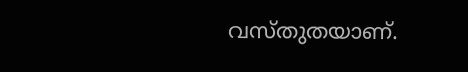വസ്തുതയാണ്.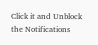Click it and Unblock the Notifications